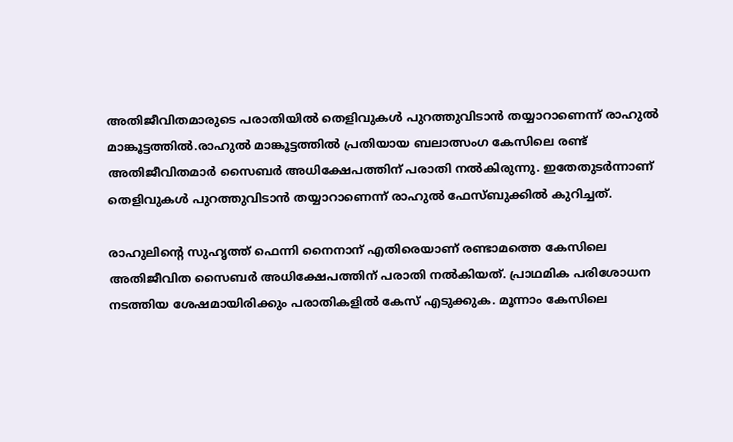അതിജീവിതമാരുടെ പരാതിയില്‍ തെളിവുകള്‍ പുറത്തുവിടാൻ തയ്യാറാണെന്ന് രാഹുല്‍ മാങ്കൂട്ടത്തില്‍.രാഹുല്‍ മാങ്കൂട്ടത്തില്‍ പ്രതിയായ ബലാത്സംഗ കേസിലെ രണ്ട് അതിജീവിതമാര്‍ സൈബര്‍ അധിക്ഷേപത്തിന് പരാതി നല്‍കിരുന്നു. ഇതേതുടർന്നാണ് തെളിവുകള്‍ പുറത്തുവിടാൻ തയ്യാറാണെന്ന് രാഹുല്‍ ഫേസ്ബുക്കില്‍ കുറിച്ചത്.

രാഹുലിന്റെ സുഹൃത്ത് ഫെന്നി നൈനാന് എതിരെയാണ് രണ്ടാമത്തെ കേസിലെ അതിജീവിത സൈബര്‍ അധിക്ഷേപത്തിന് പരാതി നല്‍കിയത്. പ്രാഥമിക പരിശോധന നടത്തിയ ശേഷമായിരിക്കും പരാതികളില്‍ കേസ് എടുക്കുക. മൂന്നാം കേസിലെ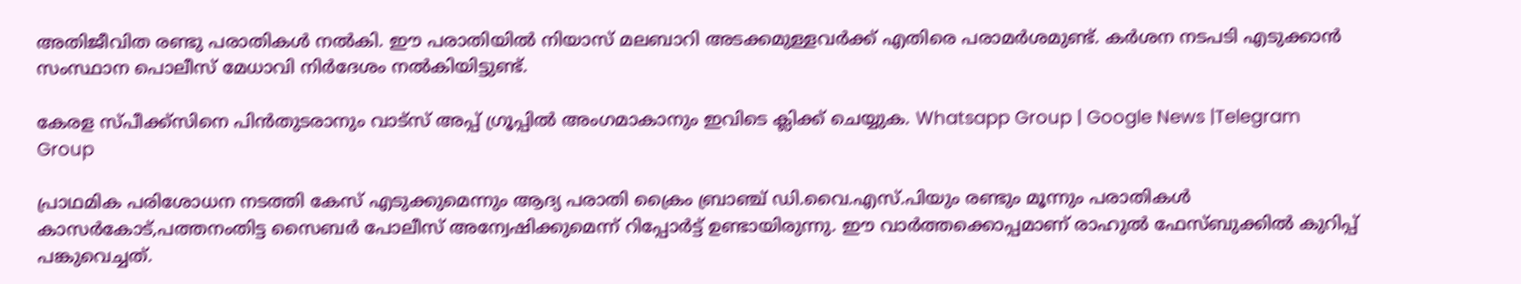അതിജീവിത രണ്ടു പരാതികള്‍ നല്‍കി. ഈ പരാതിയില്‍ നിയാസ് മലബാറി അടക്കമുള്ളവര്‍ക്ക് എതിരെ പരാമര്‍ശമുണ്ട്. കര്‍ശന നടപടി എടുക്കാന്‍ സംസ്ഥാന പൊലീസ് മേധാവി നിര്‍ദേശം നല്‍കിയിട്ടുണ്ട്.

കേരള സ്പീക്ക്സിനെ പിൻതുടരാനും വാട്സ് അപ്പ് ഗ്രൂപ്പിൽ അംഗമാകാനും ഇവിടെ ക്ലിക്ക് ചെയ്യുക. Whatsapp Group | Google News |Telegram Group

പ്രാഥമിക പരിശോധന നടത്തി കേസ് എടുക്കുമെന്നും ആദ്യ പരാതി ക്രൈം ബ്രാഞ്ച് ഡി.വൈ.എസ്.പിയും രണ്ടും മൂന്നും പരാതികള്‍ കാസര്‍കോട്,പത്തനംതിട്ട സൈബര്‍ പോലീസ് അന്വേഷിക്കുമെന്ന് റിപ്പോർട്ട് ഉണ്ടായിരുന്നു. ഈ വാർത്തക്കൊപ്പമാണ് രാഹുല്‍ ഫേസ്ബുക്കില്‍ കുറിപ്പ് പങ്കുവെച്ചത്.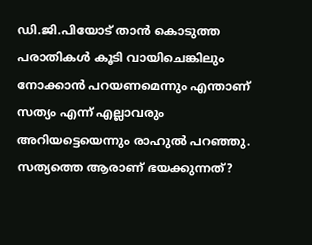ഡി.ജി.പിയോട് താൻ കൊടുത്ത പരാതികള്‍ കൂടി വായിചെങ്കിലും നോക്കാൻ പറയണമെന്നും എന്താണ് സത്യം എന്ന് എല്ലാവരും അറിയട്ടെയെന്നും രാഹുല്‍ പറഞ്ഞു. സത്യത്തെ ആരാണ് ഭയക്കുന്നത്?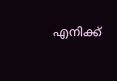എനിക്ക്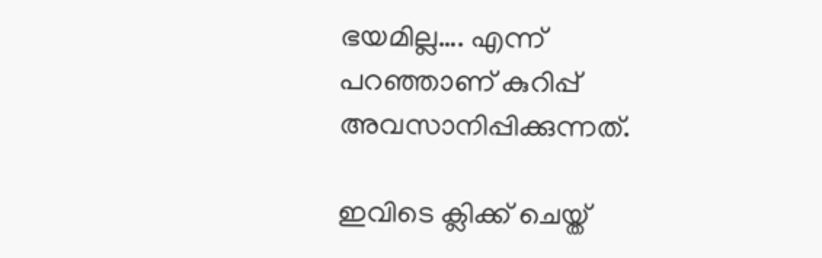ഭയമില്ല…. എന്ന് പറഞ്ഞാണ് കുറിപ്പ് അവസാനിപ്പിക്കുന്നത്.

ഇവിടെ ക്ലിക്ക് ചെയ്ത്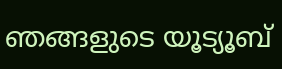ഞങ്ങളുടെ യൂട്യൂബ്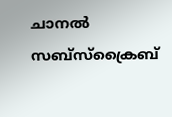ചാനൽ സബ്സ്ക്രൈബ്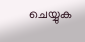ചെയ്യുക